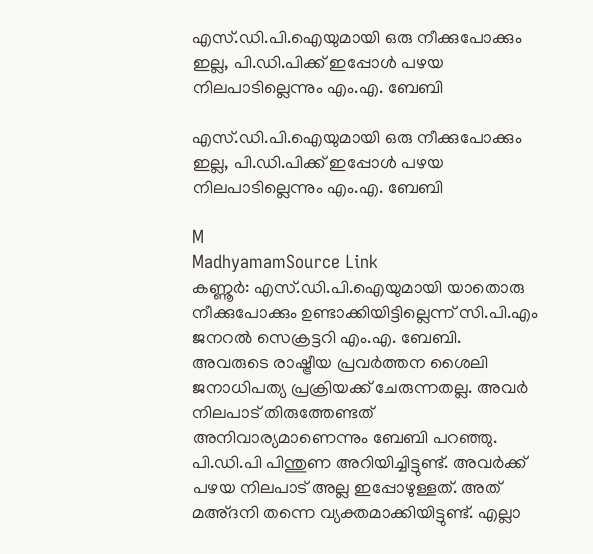എസ്.ഡി.പി.ഐയുമായി ഒരു നീക്കുപോക്കും ഇല്ല, പി.ഡി.പിക്ക് ഇപ്പോൾ പഴയ നിലപാടില്ലെന്നും എം.എ. ബേബി

എസ്.ഡി.പി.ഐയുമായി ഒരു നീക്കുപോക്കും ഇല്ല, പി.ഡി.പിക്ക് ഇപ്പോൾ പഴയ നിലപാടില്ലെന്നും എം.എ. ബേബി

M
MadhyamamSource Link
കണ്ണൂർ: എസ്‌.ഡി.പി.ഐയുമായി യാതൊരു നീക്കുപോക്കും ഉണ്ടാക്കിയിട്ടില്ലെന്ന് സി.പി.എം ജനറൽ സെക്രട്ടറി എം.എ. ബേബി. അവരുടെ രാഷ്ട്രീയ പ്രവർത്തന ശൈലി ജനാധിപത്യ പ്രക്രിയക്ക് ചേരുന്നതല്ല. അവർ നിലപാട് തിരുത്തേണ്ടത് അനിവാര്യമാണെന്നും ബേബി പറഞ്ഞു. പി.ഡി.പി പിന്തുണ അറിയിച്ചിട്ടുണ്ട്. അവർക്ക് പഴയ നിലപാട് അല്ല ഇപ്പോഴുള്ളത്. അത് മഅ്ദനി തന്നെ വ്യക്തമാക്കിയിട്ടുണ്ട്. എല്ലാ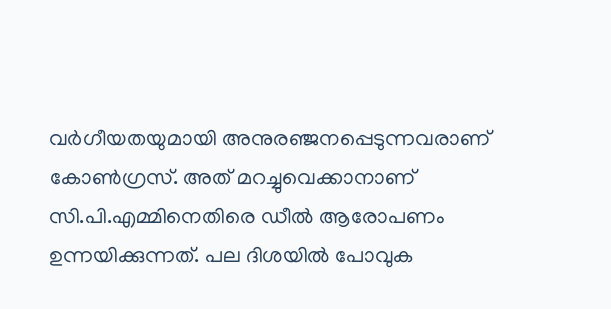വർഗീയതയുമായി അനുരഞ്ജനപ്പെടുന്നവരാണ് കോൺഗ്രസ്. അത് മറച്ചുവെക്കാനാണ് സി.പി.എമ്മിനെതിരെ ഡീൽ ആരോപണം ഉന്നയിക്കുന്നത്. പല ദിശയിൽ പോവുക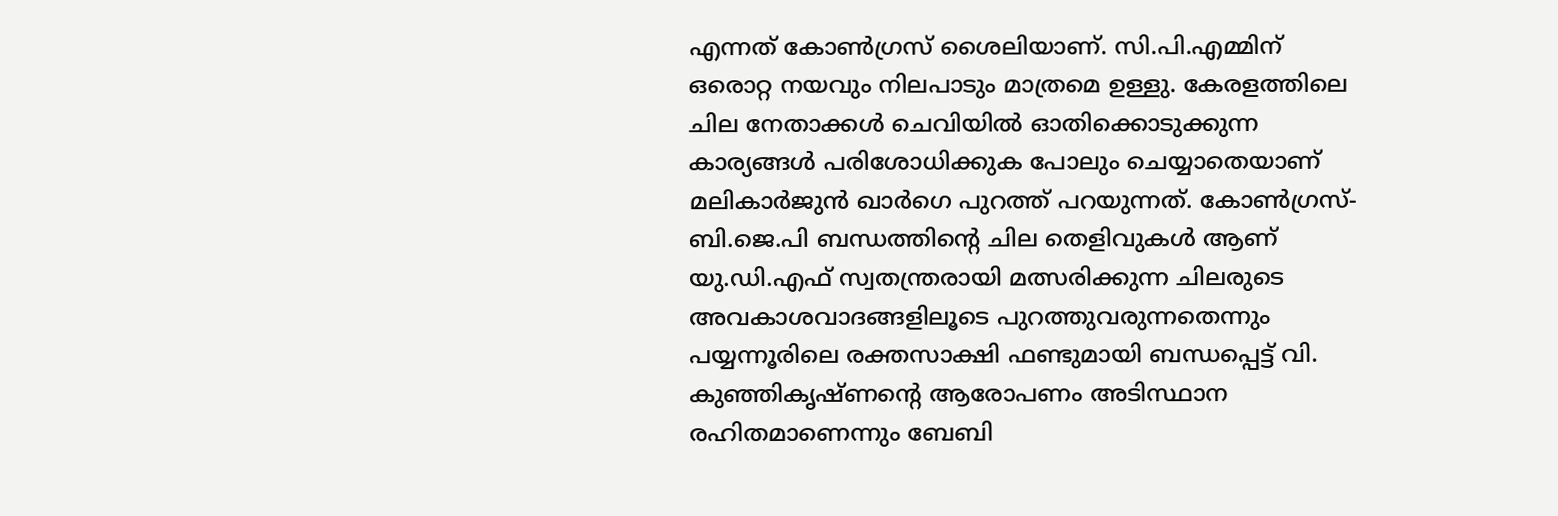എന്നത് കോൺഗ്രസ് ശൈലിയാണ്. സി.പി.എമ്മിന് ഒരൊറ്റ നയവും നിലപാടും മാത്രമെ ഉള്ളു. കേരളത്തിലെ ചില നേതാക്കൾ ചെവിയിൽ ഓതിക്കൊടുക്കുന്ന കാര്യങ്ങൾ പരിശോധിക്കുക പോലും ചെയ്യാതെയാണ് മലികാർജുൻ ഖാർഗെ പുറത്ത് പറയുന്നത്. കോൺഗ്രസ്-ബി.ജെ.പി ബന്ധത്തിന്‍റെ ചില തെളിവുകൾ ആണ് യു.ഡി.എഫ് സ്വതന്ത്രരായി മത്സരിക്കുന്ന ചിലരുടെ അവകാശവാദങ്ങളിലൂടെ പുറത്തുവരുന്നതെന്നും പയ്യന്നൂരിലെ രക്തസാക്ഷി ഫണ്ടുമായി ബന്ധപ്പെട്ട് വി. കുഞ്ഞികൃഷ്ണന്‍റെ ആരോപണം അടിസ്ഥാന രഹിതമാണെന്നും ബേബി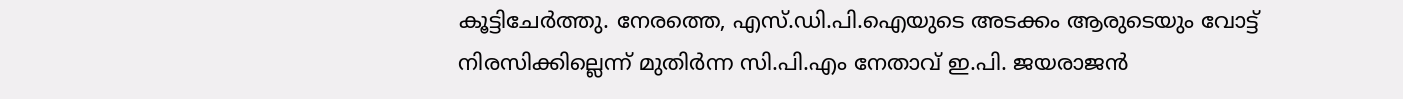കൂട്ടിചേർത്തു. നേരത്തെ, എസ്.ഡി.പി.ഐയുടെ അടക്കം ആരുടെയും വോട്ട് നിരസിക്കില്ലെന്ന് മുതിർന്ന സി.പി.എം നേതാവ് ഇ.പി. ജയരാജൻ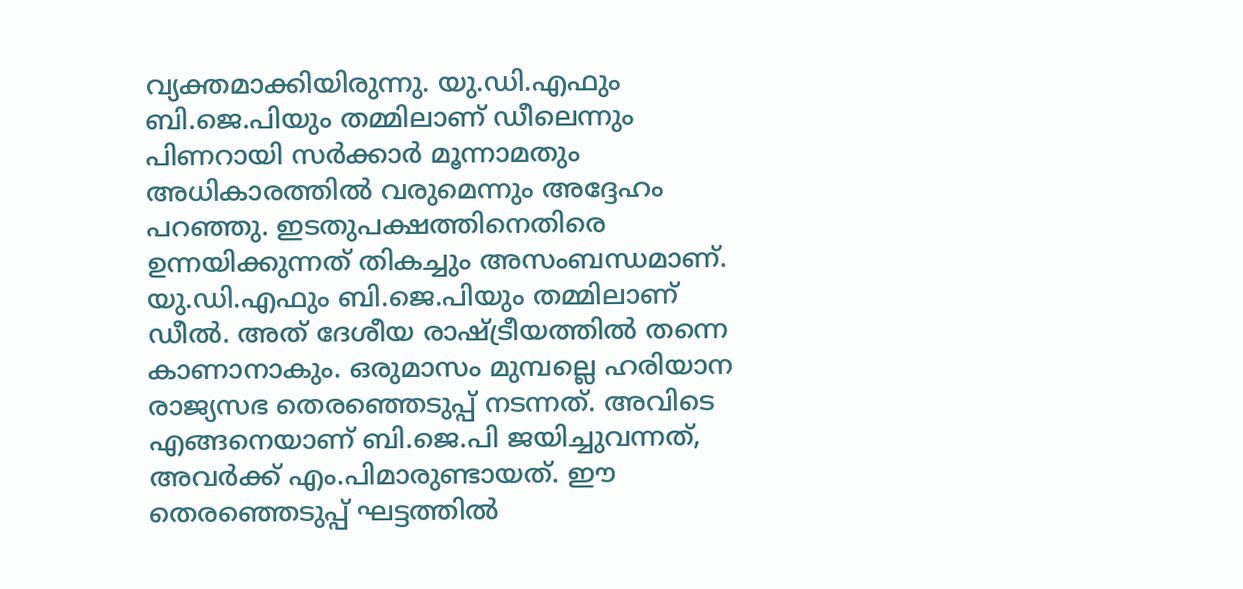വ്യക്തമാക്കിയിരുന്നു. യു.ഡി.എഫും ബി.ജെ.പിയും തമ്മിലാണ് ഡീലെന്നും പിണറായി സർക്കാർ മൂന്നാമതും അധികാരത്തിൽ വരുമെന്നും അദ്ദേഹം പറഞ്ഞു. ഇടതുപക്ഷത്തിനെതിരെ ഉന്നയിക്കുന്നത് തികച്ചും അസംബന്ധമാണ്. യു.ഡി.എഫും ബി.ജെ.പിയും തമ്മിലാണ് ഡീൽ. അത് ദേശീയ രാഷ്ട്രീയത്തിൽ തന്നെ കാണാനാകും. ഒരുമാസം മുമ്പല്ലെ ഹരിയാന രാജ്യസഭ തെരഞ്ഞെടുപ്പ് നടന്നത്. അവിടെ എങ്ങനെയാണ് ബി.ജെ.പി ജയിച്ചുവന്നത്, അവർക്ക് എം.പിമാരുണ്ടായത്. ഈ തെരഞ്ഞെടുപ്പ് ഘട്ടത്തിൽ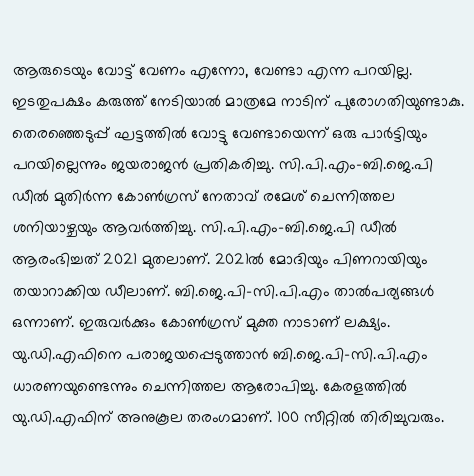ആരുടെയും വോട്ട് വേണം എന്നോ, വേണ്ടാ എന്ന പറയില്ല. ഇടതുപക്ഷ‍ം കരുത്ത് നേടിയാൽ മാത്രമേ നാടിന് പുരോഗതിയുണ്ടാകു. തെരഞ്ഞെടുപ്പ് ഘട്ടത്തിൽ വോട്ടു വേണ്ടായെന്ന് ഒരു പാർട്ടിയും പറയില്ലെന്നും ജയരാജൻ പ്രതികരിച്ചു. സി.പി.എം-ബി.ജെ.പി ഡീൽ മുതിർന്ന കോൺഗ്രസ് നേതാവ് രമേശ് ചെന്നിത്തല ശനിയാഴ്ചയും ആവർത്തിച്ചു. സി.പി.എം-ബി.ജെ.പി ഡീൽ ആരംഭിച്ചത് 2021 മുതലാണ്. 2021ൽ മോദിയും പിണറായിയും തയാറാക്കിയ ഡീലാണ്. ബി.ജെ.പി-സി.പി.എം താൽപര്യങ്ങൾ ഒന്നാണ്. ഇരുവർക്കും കോൺഗ്രസ് മുക്ത നാടാണ് ലക്ഷ്യം. യു.ഡി.എഫിനെ പരാജയപ്പെടുത്താൻ ബി.ജെ.പി-സി.പി.എം ധാരണയുണ്ടെന്നും ചെന്നിത്തല ആരോപിച്ചു. കേരളത്തിൽ യു.ഡി.എഫിന് അനുകൂല തരംഗമാണ്. 100 സീറ്റിൽ തിരിച്ചുവരും.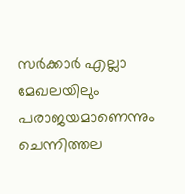സർക്കാർ എല്ലാ മേഖലയിലും പരാജയമാണെന്നും ചെന്നിത്തല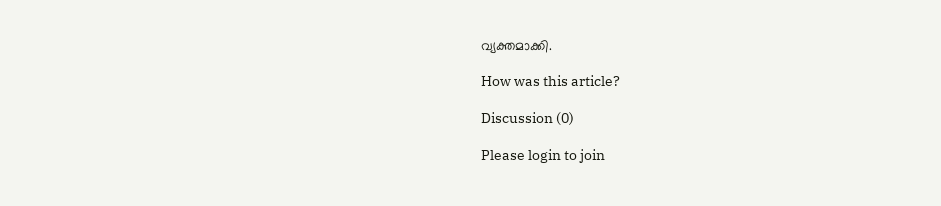വ്യക്തമാക്കി.

How was this article?

Discussion (0)

Please login to join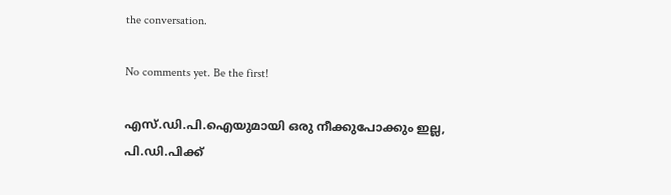the conversation.

No comments yet. Be the first!

എസ്.ഡി.പി.ഐയുമായി ഒരു നീക്കുപോക്കും ഇല്ല, പി.ഡി.പിക്ക്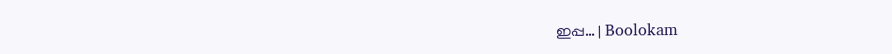ഇപ്പ… | Boolokam